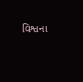વિશ્વના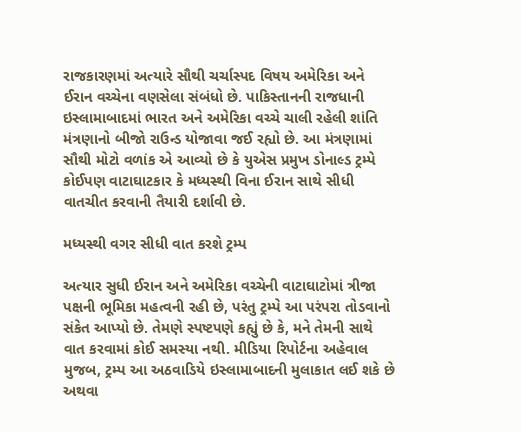રાજકારણમાં અત્યારે સૌથી ચર્ચાસ્પદ વિષય અમેરિકા અને ઈરાન વચ્ચેના વણસેલા સંબંધો છે. પાકિસ્તાનની રાજધાની ઇસ્લામાબાદમાં ભારત અને અમેરિકા વચ્ચે ચાલી રહેલી શાંતિ મંત્રણાનો બીજો રાઉન્ડ યોજાવા જઈ રહ્યો છે. આ મંત્રણામાં સૌથી મોટો વળાંક એ આવ્યો છે કે યુએસ પ્રમુખ ડોનાલ્ડ ટ્રમ્પે કોઈપણ વાટાઘાટકાર કે મધ્યસ્થી વિના ઈરાન સાથે સીધી વાતચીત કરવાની તૈયારી દર્શાવી છે.

મધ્યસ્થી વગર સીધી વાત કરશે ટ્રમ્પ

અત્યાર સુધી ઈરાન અને અમેરિકા વચ્ચેની વાટાઘાટોમાં ત્રીજા પક્ષની ભૂમિકા મહત્વની રહી છે, પરંતુ ટ્રમ્પે આ પરંપરા તોડવાનો સંકેત આપ્યો છે. તેમણે સ્પષ્ટપણે કહ્યું છે કે, મને તેમની સાથે વાત કરવામાં કોઈ સમસ્યા નથી. મીડિયા રિપોર્ટના અહેવાલ મુજબ, ટ્રમ્પ આ અઠવાડિયે ઇસ્લામાબાદની મુલાકાત લઈ શકે છે અથવા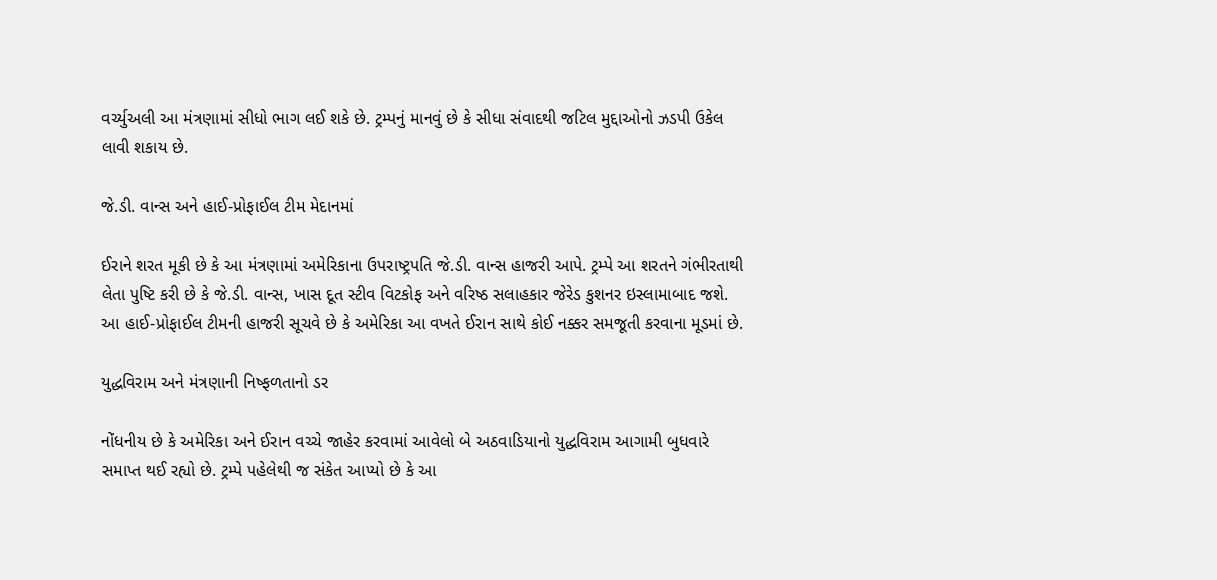વર્ચ્યુઅલી આ મંત્રણામાં સીધો ભાગ લઈ શકે છે. ટ્રમ્પનું માનવું છે કે સીધા સંવાદથી જટિલ મુદ્દાઓનો ઝડપી ઉકેલ લાવી શકાય છે.

જે.ડી. વાન્સ અને હાઈ-પ્રોફાઈલ ટીમ મેદાનમાં

ઈરાને શરત મૂકી છે કે આ મંત્રણામાં અમેરિકાના ઉપરાષ્ટ્રપતિ જે.ડી. વાન્સ હાજરી આપે. ટ્રમ્પે આ શરતને ગંભીરતાથી લેતા પુષ્ટિ કરી છે કે જે.ડી. વાન્સ, ખાસ દૂત સ્ટીવ વિટકોફ અને વરિષ્ઠ સલાહકાર જેરેડ કુશનર ઇસ્લામાબાદ જશે. આ હાઈ-પ્રોફાઈલ ટીમની હાજરી સૂચવે છે કે અમેરિકા આ વખતે ઈરાન સાથે કોઈ નક્કર સમજૂતી કરવાના મૂડમાં છે.

યુદ્ધવિરામ અને મંત્રણાની નિષ્ફળતાનો ડર

નોંધનીય છે કે અમેરિકા અને ઈરાન વચ્ચે જાહેર કરવામાં આવેલો બે અઠવાડિયાનો યુદ્ધવિરામ આગામી બુધવારે સમાપ્ત થઈ રહ્યો છે. ટ્રમ્પે પહેલેથી જ સંકેત આપ્યો છે કે આ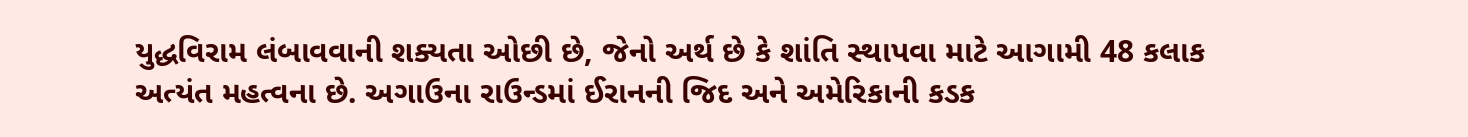યુદ્ધવિરામ લંબાવવાની શક્યતા ઓછી છે, જેનો અર્થ છે કે શાંતિ સ્થાપવા માટે આગામી 48 કલાક અત્યંત મહત્વના છે. અગાઉના રાઉન્ડમાં ઈરાનની જિદ અને અમેરિકાની કડક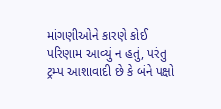માંગણીઓને કારણે કોઈ પરિણામ આવ્યું ન હતું, પરંતુ ટ્રમ્પ આશાવાદી છે કે બંને પક્ષો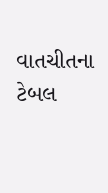વાતચીતના ટેબલ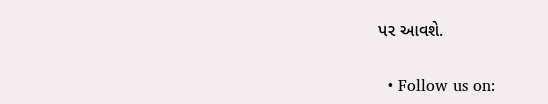પર આવશે.

  • Follow us on: